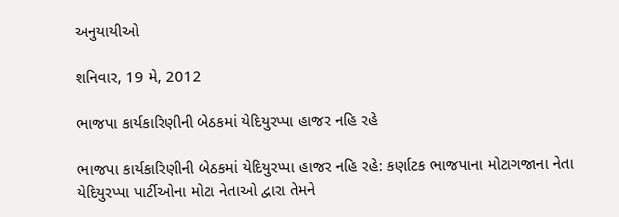અનુયાયીઓ

શનિવાર, 19 મે, 2012

ભાજપા કાર્યકારિણીની બેઠકમાં યેદિયુરપ્પા હાજર નહિ રહે

ભાજપા કાર્યકારિણીની બેઠકમાં યેદિયુરપ્પા હાજર નહિ રહે: કર્ણાટક ભાજપાના મોટાગજાના નેતા યેદિયુરપ્પા પાર્ટીઓના મોટા નેતાઓ દ્વારા તેમને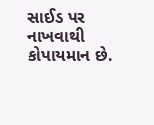સાઈડ પર નાખવાથી કોપાયમાન છે.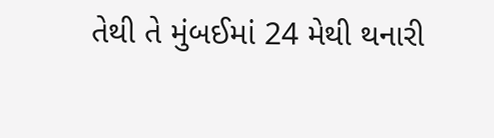તેથી તે મુંબઈમાં 24 મેથી થનારી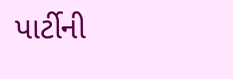પાર્ટીની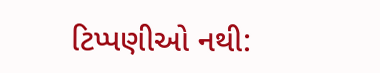ટિપ્પણીઓ નથી: